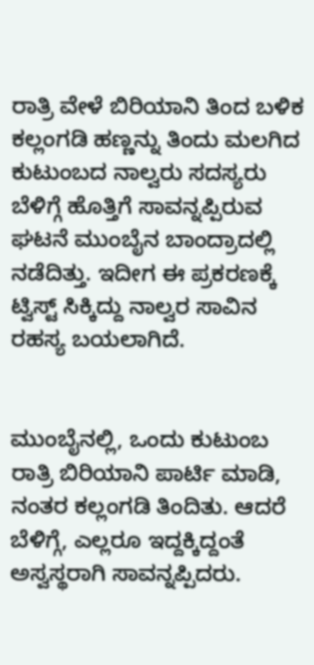ರಾತ್ರಿ ವೇಳೆ ಬಿರಿಯಾನಿ ತಿಂದ ಬಳಿಕ ಕಲ್ಲಂಗಡಿ ಹಣ್ಣನ್ನು ತಿಂದು ಮಲಗಿದ ಕುಟುಂಬದ ನಾಲ್ವರು ಸದಸ್ಯರು ಬೆಳಿಗ್ಗೆ ಹೊತ್ತಿಗೆ ಸಾವನ್ನಪ್ಪಿರುವ ಘಟನೆ ಮುಂಬೈನ ಬಾಂದ್ರಾದಲ್ಲಿ ನಡೆದಿತ್ತು. ಇದೀಗ ಈ ಪ್ರಕರಣಕ್ಕೆ ಟ್ವಿಸ್ಟ್ ಸಿಕ್ಕಿದ್ದು ನಾಲ್ವರ ಸಾವಿನ ರಹಸ್ಯ ಬಯಲಾಗಿದೆ.


ಮುಂಬೈನಲ್ಲಿ, ಒಂದು ಕುಟುಂಬ ರಾತ್ರಿ ಬಿರಿಯಾನಿ ಪಾರ್ಟಿ ಮಾಡಿ, ನಂತರ ಕಲ್ಲಂಗಡಿ ತಿಂದಿತು. ಆದರೆ ಬೆಳಿಗ್ಗೆ, ಎಲ್ಲರೂ ಇದ್ದಕ್ಕಿದ್ದಂತೆ ಅಸ್ವಸ್ಥರಾಗಿ ಸಾವನ್ನಪ್ಪಿದರು.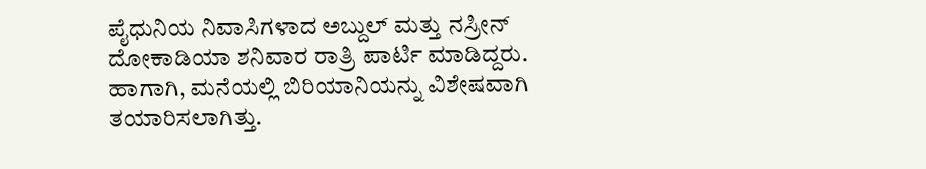ಪೈಧುನಿಯ ನಿವಾಸಿಗಳಾದ ಅಬ್ದುಲ್ ಮತ್ತು ನಸ್ರೀನ್ ದೋಕಾಡಿಯಾ ಶನಿವಾರ ರಾತ್ರಿ ಪಾರ್ಟಿ ಮಾಡಿದ್ದರು. ಹಾಗಾಗಿ, ಮನೆಯಲ್ಲಿ ಬಿರಿಯಾನಿಯನ್ನು ವಿಶೇಷವಾಗಿ ತಯಾರಿಸಲಾಗಿತ್ತು.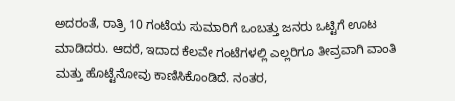ಅದರಂತೆ, ರಾತ್ರಿ 10 ಗಂಟೆಯ ಸುಮಾರಿಗೆ ಒಂಬತ್ತು ಜನರು ಒಟ್ಟಿಗೆ ಊಟ ಮಾಡಿದರು. ಆದರೆ, ಇದಾದ ಕೆಲವೇ ಗಂಟೆಗಳಲ್ಲಿ ಎಲ್ಲರಿಗೂ ತೀವ್ರವಾಗಿ ವಾಂತಿ ಮತ್ತು ಹೊಟ್ಟೆನೋವು ಕಾಣಿಸಿಕೊಂಡಿದೆ. ನಂತರ,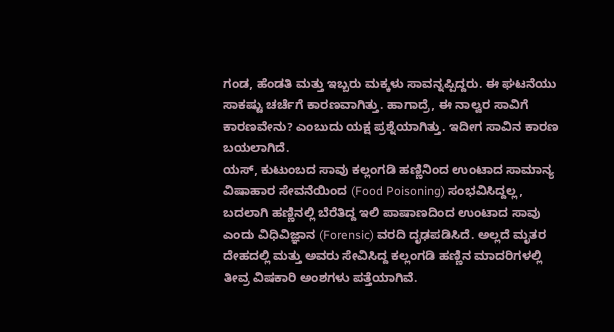ಗಂಡ, ಹೆಂಡತಿ ಮತ್ತು ಇಬ್ಬರು ಮಕ್ಕಳು ಸಾವನ್ನಪ್ಪಿದ್ದರು. ಈ ಘಟನೆಯು ಸಾಕಷ್ಟು ಚರ್ಚೆಗೆ ಕಾರಣವಾಗಿತ್ತು. ಹಾಗಾದ್ರೆ, ಈ ನಾಲ್ವರ ಸಾವಿಗೆ ಕಾರಣವೇನು? ಎಂಬುದು ಯಕ್ಷ ಪ್ರಶ್ನೆಯಾಗಿತ್ತು. ಇದೀಗ ಸಾವಿನ ಕಾರಣ ಬಯಲಾಗಿದೆ.
ಯಸ್, ಕುಟುಂಬದ ಸಾವು ಕಲ್ಲಂಗಡಿ ಹಣ್ಣಿನಿಂದ ಉಂಟಾದ ಸಾಮಾನ್ಯ ವಿಷಾಹಾರ ಸೇವನೆಯಿಂದ (Food Poisoning) ಸಂಭವಿಸಿದ್ದಲ್ಲ, ಬದಲಾಗಿ ಹಣ್ಣಿನಲ್ಲಿ ಬೆರೆತಿದ್ದ ಇಲಿ ಪಾಷಾಣದಿಂದ ಉಂಟಾದ ಸಾವು ಎಂದು ವಿಧಿವಿಜ್ಞಾನ (Forensic) ವರದಿ ದೃಢಪಡಿಸಿದೆ. ಅಲ್ಲದೆ ಮೃತರ ದೇಹದಲ್ಲಿ ಮತ್ತು ಅವರು ಸೇವಿಸಿದ್ದ ಕಲ್ಲಂಗಡಿ ಹಣ್ಣಿನ ಮಾದರಿಗಳಲ್ಲಿ ತೀವ್ರ ವಿಷಕಾರಿ ಅಂಶಗಳು ಪತ್ತೆಯಾಗಿವೆ.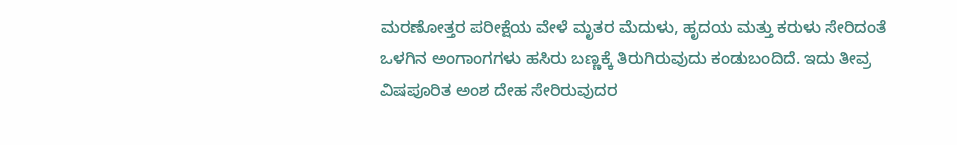ಮರಣೋತ್ತರ ಪರೀಕ್ಷೆಯ ವೇಳೆ ಮೃತರ ಮೆದುಳು, ಹೃದಯ ಮತ್ತು ಕರುಳು ಸೇರಿದಂತೆ ಒಳಗಿನ ಅಂಗಾಂಗಗಳು ಹಸಿರು ಬಣ್ಣಕ್ಕೆ ತಿರುಗಿರುವುದು ಕಂಡುಬಂದಿದೆ. ಇದು ತೀವ್ರ ವಿಷಪೂರಿತ ಅಂಶ ದೇಹ ಸೇರಿರುವುದರ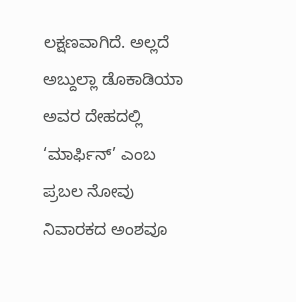ಲಕ್ಷಣವಾಗಿದೆ. ಅಲ್ಲದೆ ಅಬ್ದುಲ್ಲಾ ಡೊಕಾಡಿಯಾ ಅವರ ದೇಹದಲ್ಲಿ ‘ಮಾರ್ಫಿನ್’ ಎಂಬ ಪ್ರಬಲ ನೋವು ನಿವಾರಕದ ಅಂಶವೂ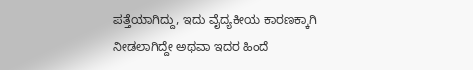ಪತ್ತೆಯಾಗಿದ್ದು, ಇದು ವೈದ್ಯಕೀಯ ಕಾರಣಕ್ಕಾಗಿ ನೀಡಲಾಗಿದ್ದೇ ಅಥವಾ ಇದರ ಹಿಂದೆ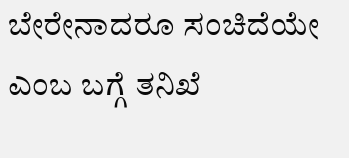ಬೇರೇನಾದರೂ ಸಂಚಿದೆಯೇ ಎಂಬ ಬಗ್ಗೆ ತನಿಖೆ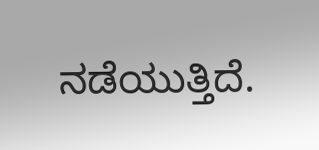ನಡೆಯುತ್ತಿದೆ.